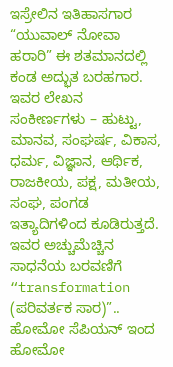ಇಸ್ರೇಲಿನ ಇತಿಹಾಸಗಾರ “ಯುವಾಲ್ ನೋವಾ ಹರಾರಿ” ಈ ಶತಮಾನದಲ್ಲಿ ಕಂಡ ಅದ್ಭುತ ಬರಹಗಾರ. ಇವರ ಲೇಖನ ಸಂಕೀರ್ಣಗಳು – ಹುಟ್ಟು, ಮಾನವ, ಸಂಘರ್ಷ, ವಿಕಾಸ, ಧರ್ಮ, ವಿಜ್ಞಾನ, ಆರ್ಥಿಕ, ರಾಜಕೀಯ, ಪಕ್ಷ, ಮತೀಯ, ಸಂಘ, ಪಂಗಡ ಇತ್ಯಾದಿಗಳಿಂದ ಕೂಡಿರುತ್ತದೆ. ಇವರ ಅಚ್ಚುಮೆಚ್ಚಿನ ಸಾಧನೆಯ ಬರವಣಿಗೆ “transformation (ಪರಿವರ್ತಕ ಸಾರ)”.. ಹೋಮೋ ಸೆಪಿಯನ್ ಇಂದ ಹೋಮೋ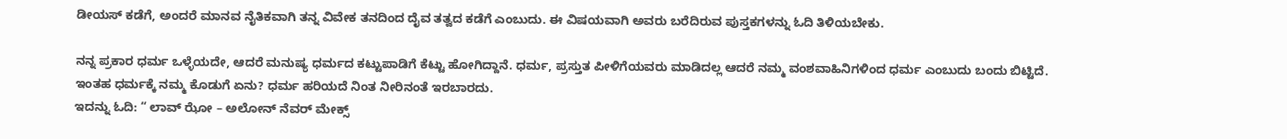ಡೀಯಸ್ ಕಡೆಗೆ, ಅಂದರೆ ಮಾನವ ನೈತಿಕವಾಗಿ ತನ್ನ ವಿವೇಕ ತನದಿಂದ ದೈವ ತತ್ವದ ಕಡೆಗೆ ಎಂಬುದು. ಈ ವಿಷಯವಾಗಿ ಅವರು ಬರೆದಿರುವ ಪುಸ್ತಕಗಳನ್ನು ಓದಿ ತಿಳಿಯಬೇಕು.

ನನ್ನ ಪ್ರಕಾರ ಧರ್ಮ ಒಳ್ಳೆಯದೇ, ಆದರೆ ಮನುಷ್ಯ ಧರ್ಮದ ಕಟ್ಟುಪಾಡಿಗೆ ಕೆಟ್ಟು ಹೋಗಿದ್ದಾನೆ. ಧರ್ಮ, ಪ್ರಸ್ತುತ ಪೀಳಿಗೆಯವರು ಮಾಡಿದಲ್ಲ ಆದರೆ ನಮ್ಮ ವಂಶವಾಹಿನಿಗಳಿಂದ ಧರ್ಮ ಎಂಬುದು ಬಂದು ಬಿಟ್ಟಿದೆ. ಇಂತಹ ಧರ್ಮಕ್ಕೆ ನಮ್ಮ ಕೊಡುಗೆ ಏನು? ಧರ್ಮ ಹರಿಯದೆ ನಿಂತ ನೀರಿನಂತೆ ಇರಬಾರದು.
ಇದನ್ನು ಓದಿ: “ ಲಾವ್ ಝೋ – ಅಲೋನ್ ನೆವರ್ ಮೇಕ್ಸ್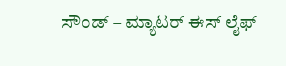ಸೌಂಡ್ – ಮ್ಯಾಟರ್ ಈಸ್ ಲೈಫ್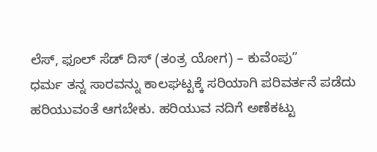ಲೆಸ್, ಫೂಲ್ ಸೆಡ್ ದಿಸ್ (ತಂತ್ರ ಯೋಗ) – ಕುವೆಂಪು”
ಧರ್ಮ ತನ್ನ ಸಾರವನ್ನು ಕಾಲಘಟ್ಟಕ್ಕೆ ಸರಿಯಾಗಿ ಪರಿವರ್ತನೆ ಪಡೆದು ಹರಿಯುವಂತೆ ಆಗಬೇಕು. ಹರಿಯುವ ನದಿಗೆ ಅಣೆಕಟ್ಟು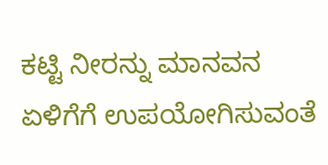ಕಟ್ಟಿ ನೀರನ್ನು ಮಾನವನ ಏಳಿಗೆಗೆ ಉಪಯೋಗಿಸುವಂತೆ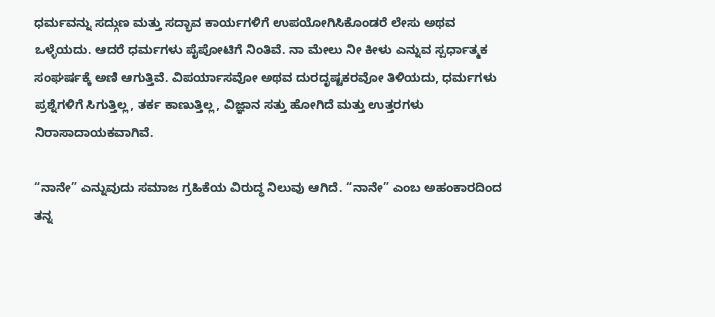ಧರ್ಮವನ್ನು ಸದ್ಗುಣ ಮತ್ತು ಸದ್ಭಾವ ಕಾರ್ಯಗಳಿಗೆ ಉಪಯೋಗಿಸಿಕೊಂಡರೆ ಲೇಸು ಅಥವ ಒಳ್ಳೆಯದು. ಆದರೆ ಧರ್ಮಗಳು ಪೈಪೋಟಿಗೆ ನಿಂತಿವೆ. ನಾ ಮೇಲು ನೀ ಕೀಳು ಎನ್ನುವ ಸ್ಪರ್ಧಾತ್ಮಕ ಸಂಘರ್ಷಕ್ಕೆ ಅಣಿ ಆಗುತ್ತಿವೆ. ವಿಪರ್ಯಾಸವೋ ಅಥವ ದುರದೃಷ್ಟಕರವೋ ತಿಳಿಯದು, ಧರ್ಮಗಳು ಪ್ರಶ್ನೆಗಳಿಗೆ ಸಿಗುತ್ತಿಲ್ಲ, ತರ್ಕ ಕಾಣುತ್ತಿಲ್ಲ, ವಿಜ್ಞಾನ ಸತ್ತು ಹೋಗಿದೆ ಮತ್ತು ಉತ್ತರಗಳು ನಿರಾಸಾದಾಯಕವಾಗಿವೆ.

“ನಾನೇ” ಎನ್ನುವುದು ಸಮಾಜ ಗ್ರಹಿಕೆಯ ವಿರುದ್ಧ ನಿಲುವು ಆಗಿದೆ. “ನಾನೇ” ಎಂಬ ಅಹಂಕಾರದಿಂದ ತನ್ನ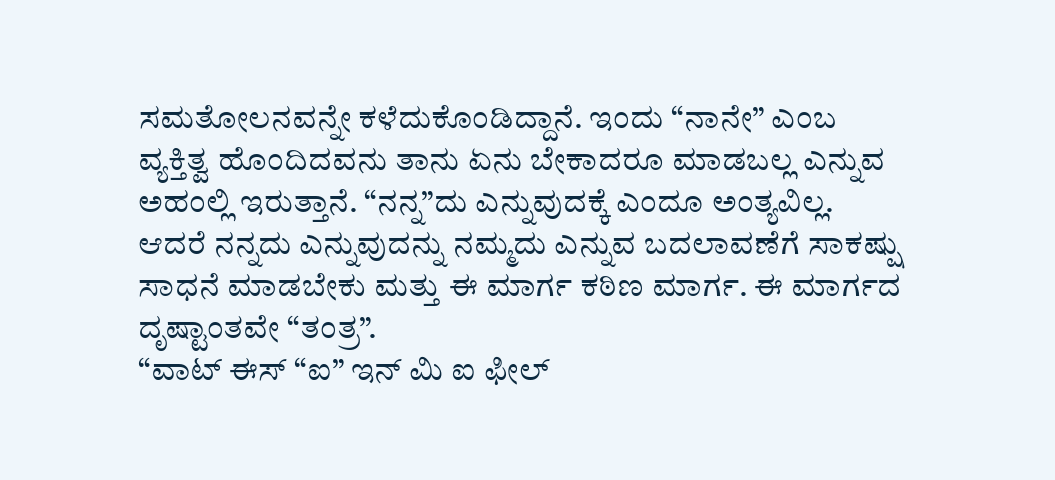ಸಮತೋಲನವನ್ನೇ ಕಳೆದುಕೊಂಡಿದ್ದಾನೆ. ಇಂದು “ನಾನೇ” ಎಂಬ ವ್ಯಕ್ತಿತ್ವ ಹೊಂದಿದವನು ತಾನು ಏನು ಬೇಕಾದರೂ ಮಾಡಬಲ್ಲ ಎನ್ನುವ ಅಹಂಲ್ಲಿ ಇರುತ್ತಾನೆ. “ನನ್ನ”ದು ಎನ್ನುವುದಕ್ಕೆ ಎಂದೂ ಅಂತ್ಯವಿಲ್ಲ. ಆದರೆ ನನ್ನದು ಎನ್ನುವುದನ್ನು ನಮ್ಮದು ಎನ್ನುವ ಬದಲಾವಣೆಗೆ ಸಾಕಷ್ಷು ಸಾಧನೆ ಮಾಡಬೇಕು ಮತ್ತು ಈ ಮಾರ್ಗ ಕಠಿಣ ಮಾರ್ಗ. ಈ ಮಾರ್ಗದ ದೃಷ್ಟಾಂತವೇ “ತಂತ್ರ”.
“ವಾಟ್ ಈಸ್ “ಐ” ಇನ್ ಮಿ ಐ ಫೀಲ್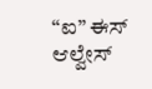“ಐ” ಈಸ್ ಆಲ್ವೇಸ್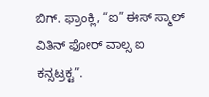ಬಿಗ್. ಫ್ರಾಂಕ್ಲಿ, “ಐ” ಈಸ್ ಸ್ಮಾಲ್ ವಿತಿನ್ ಫೋರ್ ವಾಲ್ಸ ಐ ಕನ್ಸಟ್ರಕ್ಟ”.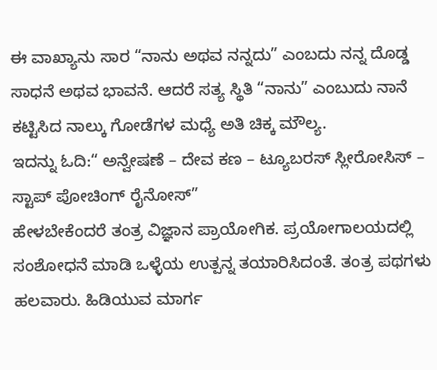ಈ ವಾಖ್ಯಾನು ಸಾರ “ನಾನು ಅಥವ ನನ್ನದು” ಎಂಬದು ನನ್ನ ದೊಡ್ಡ ಸಾಧನೆ ಅಥವ ಭಾವನೆ. ಆದರೆ ಸತ್ಯ ಸ್ಥಿತಿ “ನಾನು” ಎಂಬುದು ನಾನೆ ಕಟ್ಟಿಸಿದ ನಾಲ್ಕು ಗೋಡೆಗಳ ಮಧ್ಯೆ ಅತಿ ಚಿಕ್ಕ ಮೌಲ್ಯ.
ಇದನ್ನು ಓದಿ:“ ಅನ್ವೇಷಣೆ – ದೇವ ಕಣ – ಟ್ಯೂಬರಸ್ ಸ್ಲೀರೋಸಿಸ್ – ಸ್ಟಾಪ್ ಪೋಚಿಂಗ್ ರೈನೋಸ್”
ಹೇಳಬೇಕೆಂದರೆ ತಂತ್ರ ವಿಜ್ಞಾನ ಪ್ರಾಯೋಗಿಕ. ಪ್ರಯೋಗಾಲಯದಲ್ಲಿ ಸಂಶೋಧನೆ ಮಾಡಿ ಒಳ್ಳೆಯ ಉತ್ಪನ್ನ ತಯಾರಿಸಿದಂತೆ. ತಂತ್ರ ಪಥಗಳು ಹಲವಾರು. ಹಿಡಿಯುವ ಮಾರ್ಗ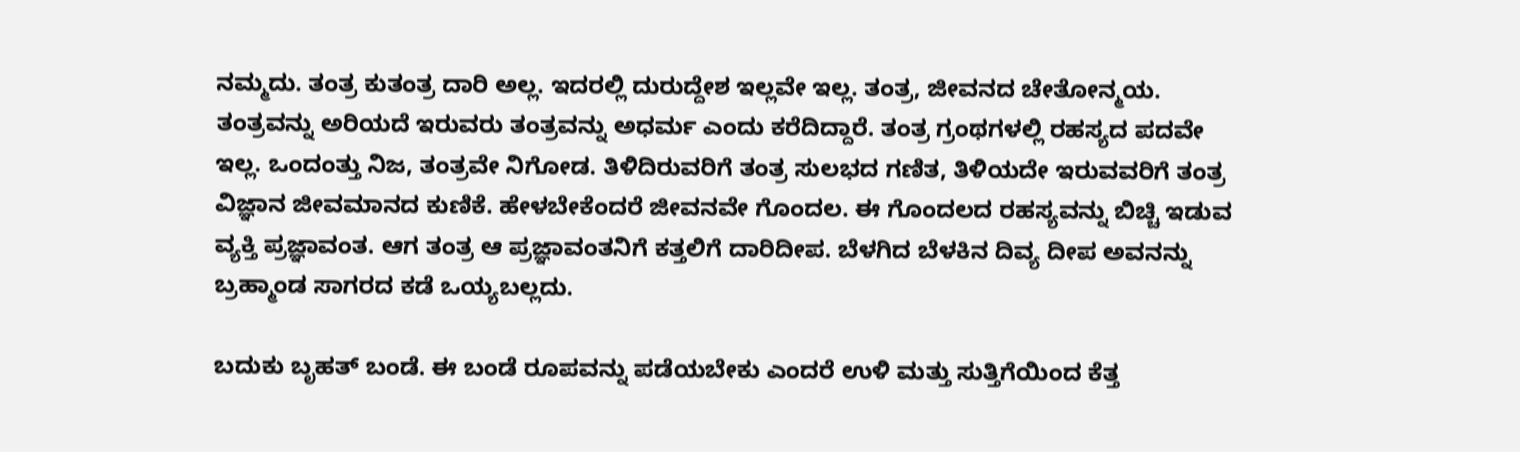ನಮ್ಮದು. ತಂತ್ರ ಕುತಂತ್ರ ದಾರಿ ಅಲ್ಲ. ಇದರಲ್ಲಿ ದುರುದ್ದೇಶ ಇಲ್ಲವೇ ಇಲ್ಲ. ತಂತ್ರ, ಜೀವನದ ಚೇತೋನ್ಮಯ. ತಂತ್ರವನ್ನು ಅರಿಯದೆ ಇರುವರು ತಂತ್ರವನ್ನು ಅಧರ್ಮ ಎಂದು ಕರೆದಿದ್ದಾರೆ. ತಂತ್ರ ಗ್ರಂಥಗಳಲ್ಲಿ ರಹಸ್ಯದ ಪದವೇ ಇಲ್ಲ. ಒಂದಂತ್ತು ನಿಜ, ತಂತ್ರವೇ ನಿಗೋಡ. ತಿಳಿದಿರುವರಿಗೆ ತಂತ್ರ ಸುಲಭದ ಗಣಿತ, ತಿಳಿಯದೇ ಇರುವವರಿಗೆ ತಂತ್ರ ವಿಜ್ಞಾನ ಜೀವಮಾನದ ಕುಣಿಕೆ. ಹೇಳಬೇಕೆಂದರೆ ಜೀವನವೇ ಗೊಂದಲ. ಈ ಗೊಂದಲದ ರಹಸ್ಯವನ್ನು ಬಿಚ್ಚಿ ಇಡುವ ವ್ಯಕ್ತಿ ಪ್ರಜ್ಞಾವಂತ. ಆಗ ತಂತ್ರ ಆ ಪ್ರಜ್ಞಾವಂತನಿಗೆ ಕತ್ತಲಿಗೆ ದಾರಿದೀಪ. ಬೆಳಗಿದ ಬೆಳಕಿನ ದಿವ್ಯ ದೀಪ ಅವನನ್ನು ಬ್ರಹ್ಮಾಂಡ ಸಾಗರದ ಕಡೆ ಒಯ್ಯಬಲ್ಲದು.

ಬದುಕು ಬೃಹತ್ ಬಂಡೆ. ಈ ಬಂಡೆ ರೂಪವನ್ನು ಪಡೆಯಬೇಕು ಎಂದರೆ ಉಳಿ ಮತ್ತು ಸುತ್ತಿಗೆಯಿಂದ ಕೆತ್ತ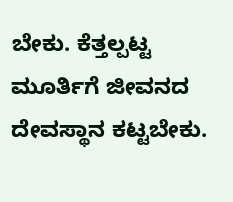ಬೇಕು. ಕೆತ್ತಲ್ಪಟ್ಟ ಮೂರ್ತಿಗೆ ಜೀವನದ ದೇವಸ್ಥಾನ ಕಟ್ಟಬೇಕು.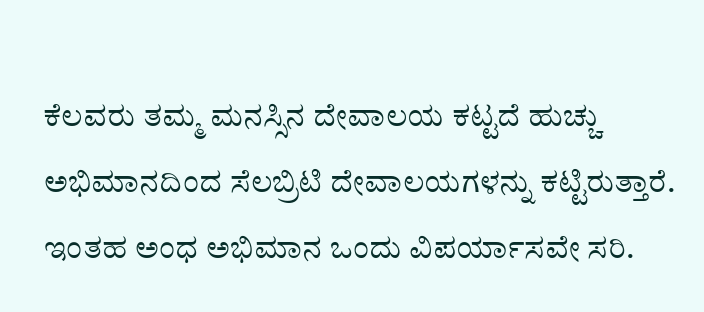ಕೆಲವರು ತಮ್ಮ ಮನಸ್ಸಿನ ದೇವಾಲಯ ಕಟ್ಟದೆ ಹುಚ್ಚು ಅಭಿಮಾನದಿಂದ ಸೆಲಬ್ರಿಟಿ ದೇವಾಲಯಗಳನ್ನು ಕಟ್ಟಿರುತ್ತಾರೆ. ಇಂತಹ ಅಂಧ ಅಭಿಮಾನ ಒಂದು ವಿಪರ್ಯಾಸವೇ ಸರಿ.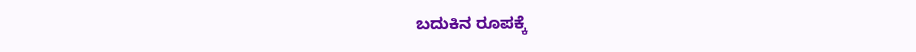ಬದುಕಿನ ರೂಪಕ್ಕೆ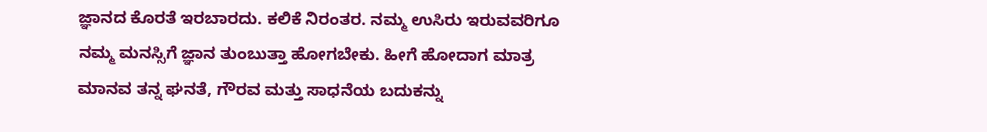ಜ್ಞಾನದ ಕೊರತೆ ಇರಬಾರದು. ಕಲಿಕೆ ನಿರಂತರ. ನಮ್ಮ ಉಸಿರು ಇರುವವರಿಗೂ ನಮ್ಮ ಮನಸ್ಸಿಗೆ ಜ್ಞಾನ ತುಂಬುತ್ತಾ ಹೋಗಬೇಕು. ಹೀಗೆ ಹೋದಾಗ ಮಾತ್ರ ಮಾನವ ತನ್ನ ಘನತೆ, ಗೌರವ ಮತ್ತು ಸಾಧನೆಯ ಬದುಕನ್ನು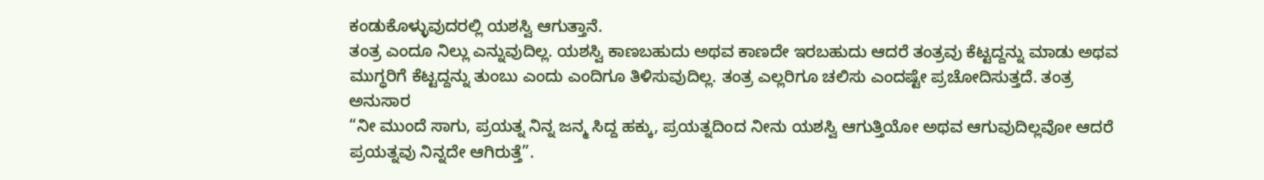ಕಂಡುಕೊಳ್ಳುವುದರಲ್ಲಿ ಯಶಸ್ವಿ ಆಗುತ್ತಾನೆ.
ತಂತ್ರ ಎಂದೂ ನಿಲ್ಲು ಎನ್ನುವುದಿಲ್ಲ. ಯಶಸ್ವಿ ಕಾಣಬಹುದು ಅಥವ ಕಾಣದೇ ಇರಬಹುದು ಆದರೆ ತಂತ್ರವು ಕೆಟ್ಟದ್ದನ್ನು ಮಾಡು ಅಥವ ಮುಗ್ಧರಿಗೆ ಕೆಟ್ಟದ್ದನ್ನು ತುಂಬು ಎಂದು ಎಂದಿಗೂ ತಿಳಿಸುವುದಿಲ್ಲ. ತಂತ್ರ ಎಲ್ಲರಿಗೂ ಚಲಿಸು ಎಂದಷ್ಟೇ ಪ್ರಚೋದಿಸುತ್ತದೆ. ತಂತ್ರ ಅನುಸಾರ
“ನೀ ಮುಂದೆ ಸಾಗು, ಪ್ರಯತ್ನ ನಿನ್ನ ಜನ್ಮ ಸಿದ್ದ ಹಕ್ಕು, ಪ್ರಯತ್ನದಿಂದ ನೀನು ಯಶಸ್ವಿ ಆಗುತ್ತಿಯೋ ಅಥವ ಆಗುವುದಿಲ್ಲವೋ ಆದರೆ ಪ್ರಯತ್ನವು ನಿನ್ನದೇ ಆಗಿರುತ್ತೆ”.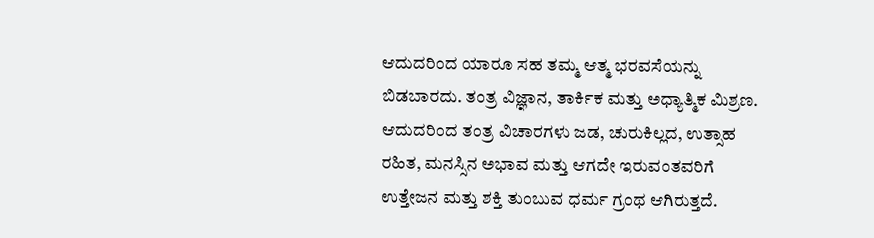ಆದುದರಿಂದ ಯಾರೂ ಸಹ ತಮ್ಮ ಆತ್ಮ ಭರವಸೆಯನ್ನು ಬಿಡಬಾರದು. ತಂತ್ರ ವಿಜ್ಞಾನ, ತಾರ್ಕಿಕ ಮತ್ತು ಅಧ್ಯಾತ್ಮಿಕ ಮಿಶ್ರಣ. ಆದುದರಿಂದ ತಂತ್ರ ವಿಚಾರಗಳು ಜಡ, ಚುರುಕಿಲ್ಲದ, ಉತ್ಸಾಹ ರಹಿತ, ಮನಸ್ಸಿನ ಅಭಾವ ಮತ್ತು ಆಗದೇ ಇರುವಂತವರಿಗೆ ಉತ್ತೇಜನ ಮತ್ತು ಶಕ್ತಿ ತುಂಬುವ ಧರ್ಮ ಗ್ರಂಥ ಆಗಿರುತ್ತದೆ.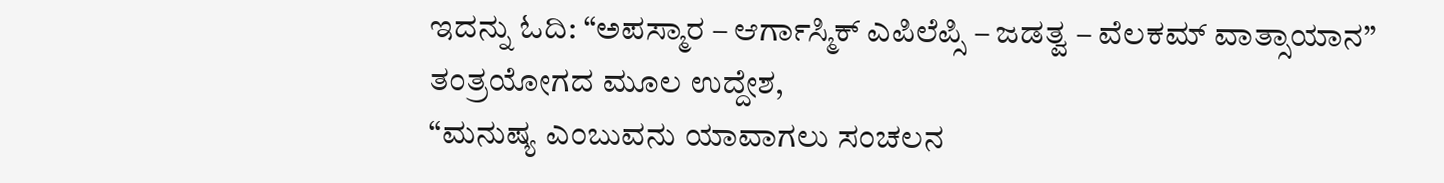ಇದನ್ನು ಓದಿ: “ಅಪಸ್ಮಾರ – ಆರ್ಗಾಸ್ಮಿಕ್ ಎಪಿಲೆಪ್ಸಿ – ಜಡತ್ವ – ವೆಲಕಮ್ ವಾತ್ಸಾಯಾನ”
ತಂತ್ರಯೋಗದ ಮೂಲ ಉದ್ದೇಶ,
“ಮನುಷ್ಯ ಎಂಬುವನು ಯಾವಾಗಲು ಸಂಚಲನ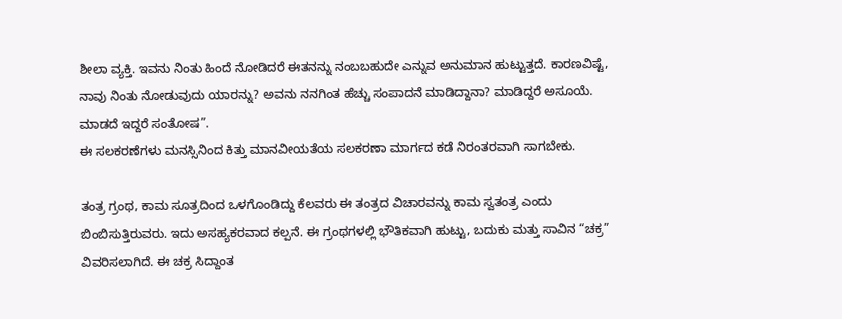ಶೀಲಾ ವ್ಯಕ್ತಿ. ಇವನು ನಿಂತು ಹಿಂದೆ ನೋಡಿದರೆ ಈತನನ್ನು ನಂಬಬಹುದೇ ಎನ್ನುವ ಅನುಮಾನ ಹುಟ್ಟುತ್ತದೆ. ಕಾರಣವಿಷ್ಟೆ, ನಾವು ನಿಂತು ನೋಡುವುದು ಯಾರನ್ನು? ಅವನು ನನಗಿಂತ ಹೆಚ್ಚು ಸಂಪಾದನೆ ಮಾಡಿದ್ದಾನಾ? ಮಾಡಿದ್ದರೆ ಅಸೂಯೆ. ಮಾಡದೆ ಇದ್ದರೆ ಸಂತೋಷ”.
ಈ ಸಲಕರಣೆಗಳು ಮನಸ್ಸಿನಿಂದ ಕಿತ್ತು ಮಾನವೀಯತೆಯ ಸಲಕರಣಾ ಮಾರ್ಗದ ಕಡೆ ನಿರಂತರವಾಗಿ ಸಾಗಬೇಕು.

ತಂತ್ರ ಗ್ರಂಥ, ಕಾಮ ಸೂತ್ರದಿಂದ ಒಳಗೊಂಡಿದ್ದು ಕೆಲವರು ಈ ತಂತ್ರದ ವಿಚಾರವನ್ನು ಕಾಮ ಸ್ವತಂತ್ರ ಎಂದು ಬಿಂಬಿಸುತ್ತಿರುವರು. ಇದು ಅಸಹ್ಯಕರವಾದ ಕಲ್ಪನೆ. ಈ ಗ್ರಂಥಗಳಲ್ಲಿ ಭೌತಿಕವಾಗಿ ಹುಟ್ಟು, ಬದುಕು ಮತ್ತು ಸಾವಿನ “ಚಕ್ರ” ವಿವರಿಸಲಾಗಿದೆ. ಈ ಚಕ್ರ ಸಿದ್ದಾಂತ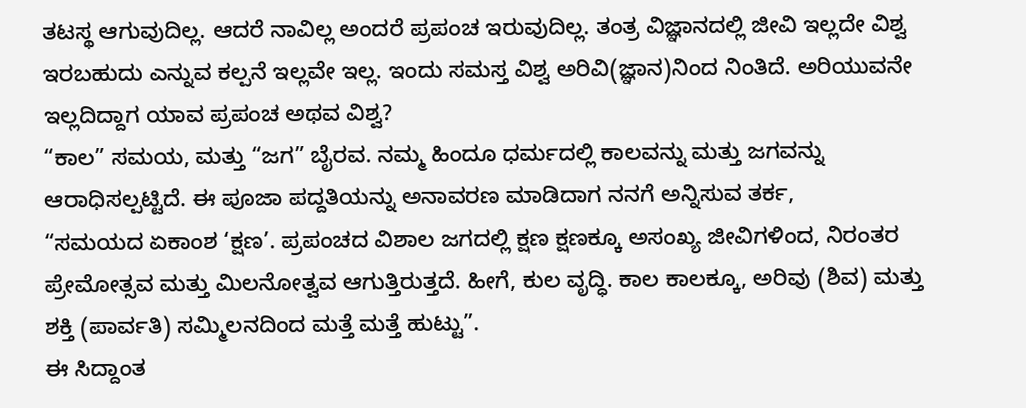ತಟಸ್ಥ ಆಗುವುದಿಲ್ಲ. ಆದರೆ ನಾವಿಲ್ಲ ಅಂದರೆ ಪ್ರಪಂಚ ಇರುವುದಿಲ್ಲ. ತಂತ್ರ ವಿಜ್ಞಾನದಲ್ಲಿ ಜೀವಿ ಇಲ್ಲದೇ ವಿಶ್ವ ಇರಬಹುದು ಎನ್ನುವ ಕಲ್ಪನೆ ಇಲ್ಲವೇ ಇಲ್ಲ. ಇಂದು ಸಮಸ್ತ ವಿಶ್ವ ಅರಿವಿ(ಜ್ಞಾನ)ನಿಂದ ನಿಂತಿದೆ. ಅರಿಯುವನೇ ಇಲ್ಲದಿದ್ದಾಗ ಯಾವ ಪ್ರಪಂಚ ಅಥವ ವಿಶ್ವ?
“ಕಾಲ” ಸಮಯ, ಮತ್ತು “ಜಗ” ಬೈರವ. ನಮ್ಮ ಹಿಂದೂ ಧರ್ಮದಲ್ಲಿ ಕಾಲವನ್ನು ಮತ್ತು ಜಗವನ್ನು ಆರಾಧಿಸಲ್ಪಟ್ಟಿದೆ. ಈ ಪೂಜಾ ಪದ್ದತಿಯನ್ನು ಅನಾವರಣ ಮಾಡಿದಾಗ ನನಗೆ ಅನ್ನಿಸುವ ತರ್ಕ,
“ಸಮಯದ ಏಕಾಂಶ ‘ಕ್ಷಣ’. ಪ್ರಪಂಚದ ವಿಶಾಲ ಜಗದಲ್ಲಿ ಕ್ಷಣ ಕ್ಷಣಕ್ಕೂ ಅಸಂಖ್ಯ ಜೀವಿಗಳಿಂದ, ನಿರಂತರ ಪ್ರೇಮೋತ್ಸವ ಮತ್ತು ಮಿಲನೋತ್ವವ ಆಗುತ್ತಿರುತ್ತದೆ. ಹೀಗೆ, ಕುಲ ವೃದ್ಧಿ. ಕಾಲ ಕಾಲಕ್ಕೂ, ಅರಿವು (ಶಿವ) ಮತ್ತು ಶಕ್ತಿ (ಪಾರ್ವತಿ) ಸಮ್ಮಿಲನದಿಂದ ಮತ್ತೆ ಮತ್ತೆ ಹುಟ್ಟು”.
ಈ ಸಿದ್ದಾಂತ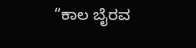“ಕಾಲ ಬೈರವ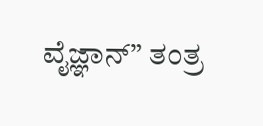ವೈಜ್ಞಾನ್” ತಂತ್ರ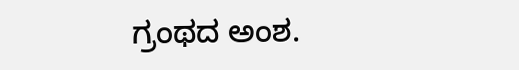ಗ್ರಂಥದ ಅಂಶ.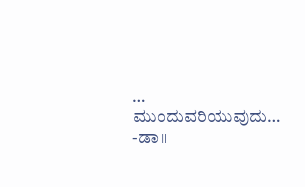…
ಮುಂದುವರಿಯುವುದು…
-ಡಾ॥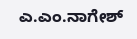ಎ.ಎಂ.ನಾಗೇಶ್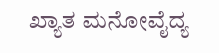ಖ್ಯಾತ ಮನೋವೈದ್ಯ